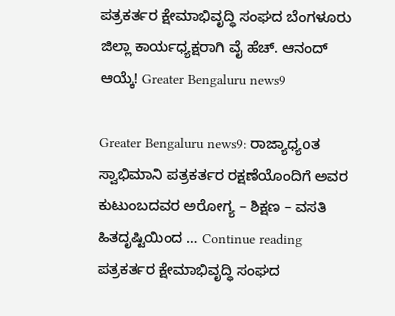ಪತ್ರಕರ್ತರ ಕ್ಷೇಮಾಭಿವೃದ್ಧಿ ಸಂಘದ ಬೆಂಗಳೂರು ಜಿಲ್ಲಾ ಕಾರ್ಯಧ್ಯಕ್ಷರಾಗಿ ವೈ ಹೆಚ್. ಆನಂದ್ ಆಯ್ಕೆ! Greater Bengaluru news9

Greater Bengaluru news9: ರಾಜ್ಯಾಧ್ಯoತ ಸ್ವಾಭಿಮಾನಿ ಪತ್ರಕರ್ತರ ರಕ್ಷಣೆಯೊಂದಿಗೆ ಅವರ ಕುಟುಂಬದವರ ಅರೋಗ್ಯ – ಶಿಕ್ಷಣ – ವಸತಿ ಹಿತದೃಷ್ಟಿಯಿಂದ … Continue reading ಪತ್ರಕರ್ತರ ಕ್ಷೇಮಾಭಿವೃದ್ಧಿ ಸಂಘದ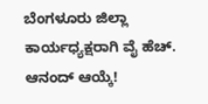ಬೆಂಗಳೂರು ಜಿಲ್ಲಾ ಕಾರ್ಯಧ್ಯಕ್ಷರಾಗಿ ವೈ ಹೆಚ್. ಆನಂದ್ ಆಯ್ಕೆ!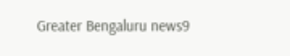Greater Bengaluru news9